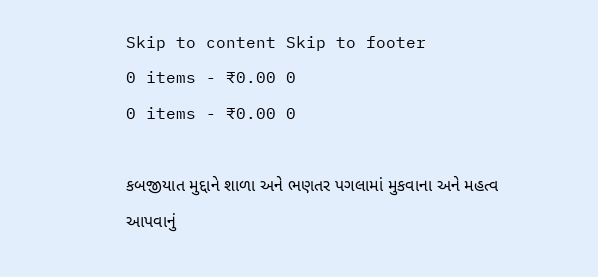Skip to content Skip to footer
0 items - ₹0.00 0
0 items - ₹0.00 0

કબજીયાત મુદ્દાને શાળા અને ભણતર પગલામાં મુકવાના અને મહત્વ આપવાનું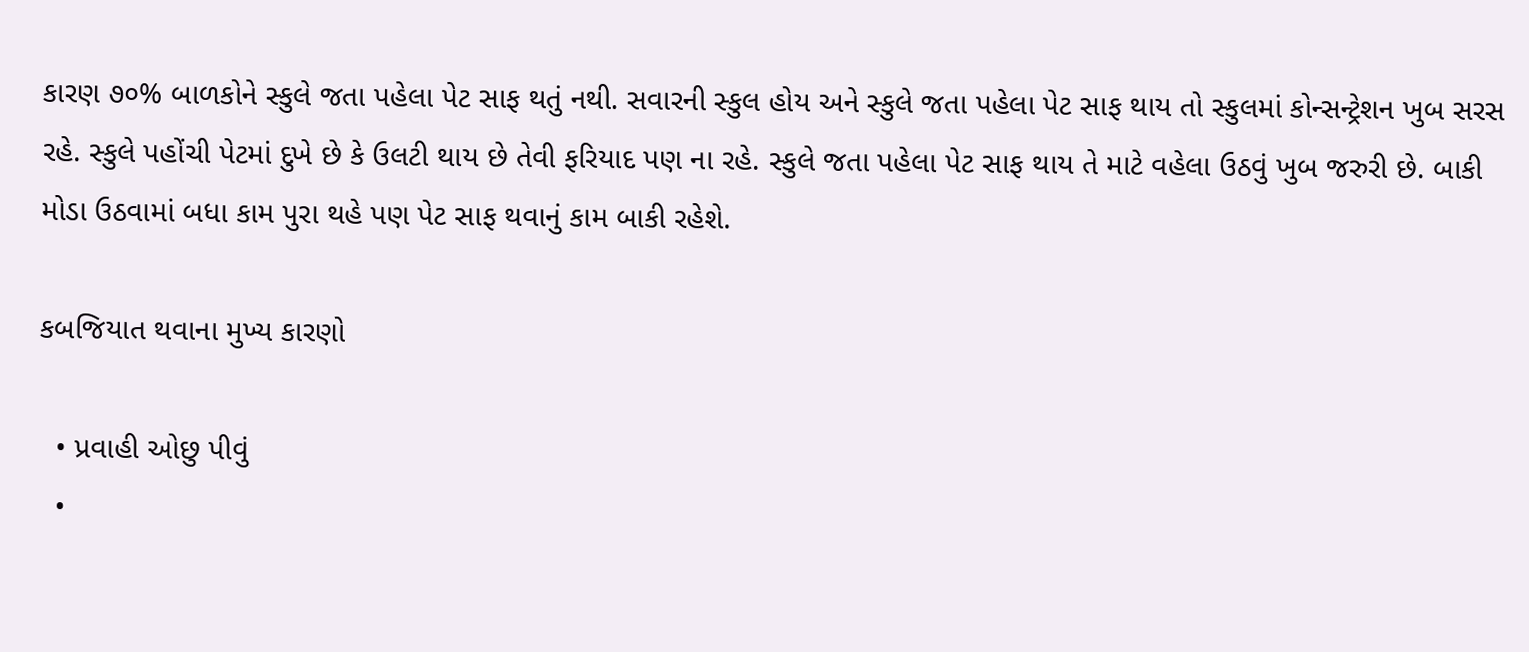કારણ ૭૦% બાળકોને સ્કુલે જતા પહેલા પેટ સાફ થતું નથી. સવારની સ્કુલ હોય અને સ્કુલે જતા પહેલા પેટ સાફ થાય તો સ્કુલમાં કોન્સન્ટ્રેશન ખુબ સરસ રહે. સ્કુલે પહોંચી પેટમાં દુખે છે કે ઉલટી થાય છે તેવી ફરિયાદ પણ ના રહે. સ્કુલે જતા પહેલા પેટ સાફ થાય તે માટે વહેલા ઉઠવું ખુબ જરુરી છે. બાકી મોડા ઉઠવામાં બધા કામ પુરા થહે પણ પેટ સાફ થવાનું કામ બાકી રહેશે.

કબજિયાત થવાના મુખ્ય કારણો

  • પ્રવાહી ઓછુ પીવું
  •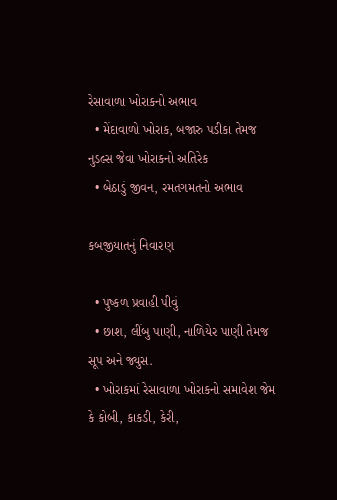રેસાવાળા ખોરાકનો અભાવ
  • મેંદાવાળો ખોરાક, બજારુ પડીકા તેમજ નુડલ્સ જેવા ખોરાકનો અતિરેક
  • બેઠાડું જીવન, રમતગમતનો અભાવ

કબજીયાતનું નિવારણ

  • પુષ્કળ પ્રવાહી પીવું
  • છાશ, લીંબુ પાણી, નાળિયેર પાણી તેમજ સૂપ અને જ્યુસ.
  • ખોરાકમાં રેસાવાળા ખોરાકનો સમાવેશ જેમ કે કોબી, કાકડી, કેરી,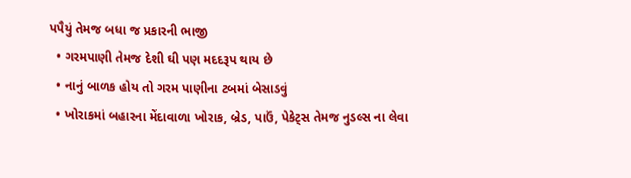પપૈયું તેમજ બધા જ પ્રકારની ભાજી
  • ગરમપાણી તેમજ દેશી ઘી પણ મદદરૂપ થાય છે
  • નાનું બાળક હોય તો ગરમ પાણીના ટબમાં બેસાડવું
  • ખોરાકમાં બહારના મેંદાવાળા ખોરાક, બ્રેડ, પાઉં, પેકેટ્સ તેમજ નુડલ્સ ના લેવા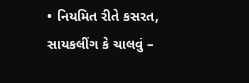• નિયમિત રીતે કસરત, સાયકલીંગ કે ચાલવું –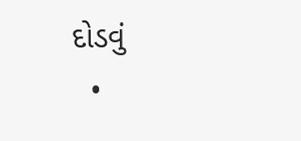દોડવું
  •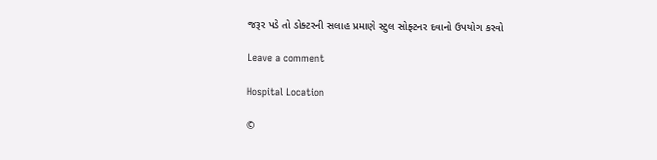જરૂર પડે તો ડોક્ટરની સલાહ પ્રમાણે સ્ટુલ સોફ્ટનર દવાનો ઉપયોગ કરવો

Leave a comment

Hospital Location

©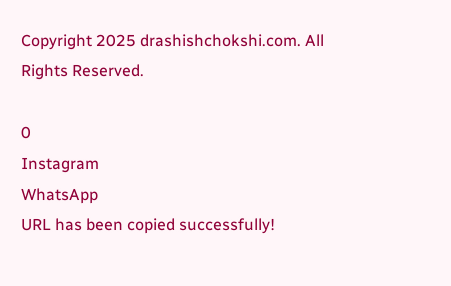Copyright 2025 drashishchokshi.com. All Rights Reserved.

0
Instagram
WhatsApp
URL has been copied successfully!